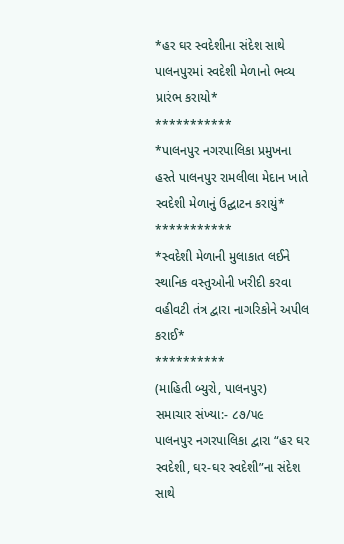*હર ઘર સ્વદેશીના સંદેશ સાથે પાલનપુરમાં સ્વદેશી મેળાનો ભવ્ય પ્રારંભ કરાયો*
***********
*પાલનપુર નગરપાલિકા પ્રમુખના હસ્તે પાલનપુર રામલીલા મેદાન ખાતે સ્વદેશી મેળાનું ઉદ્ઘાટન કરાયું*
***********
*સ્વદેશી મેળાની મુલાકાત લઈને સ્થાનિક વસ્તુઓની ખરીદી કરવા વહીવટી તંત્ર દ્વારા નાગરિકોને અપીલ કરાઈ*
**********
(માહિતી બ્યુરો, પાલનપુર)
સમાચાર સંખ્યા:- ૮૭/૫૯
પાલનપુર નગરપાલિકા દ્વારા “હર ઘર સ્વદેશી, ઘર-ઘર સ્વદેશી”ના સંદેશ સાથે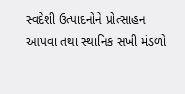સ્વદેશી ઉત્પાદનોને પ્રોત્સાહન આપવા તથા સ્થાનિક સખી મંડળો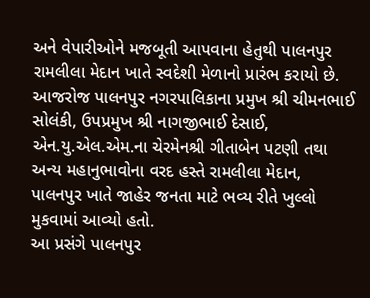અને વેપારીઓને મજબૂતી આપવાના હેતુથી પાલનપુર રામલીલા મેદાન ખાતે સ્વદેશી મેળાનો પ્રારંભ કરાયો છે. આજરોજ પાલનપુર નગરપાલિકાના પ્રમુખ શ્રી ચીમનભાઈ સોલંકી, ઉપપ્રમુખ શ્રી નાગજીભાઈ દેસાઈ, એન.યુ.એલ.એમ.ના ચેરમેનશ્રી ગીતાબેન પટણી તથા અન્ય મહાનુભાવોના વરદ હસ્તે રામલીલા મેદાન, પાલનપુર ખાતે જાહેર જનતા માટે ભવ્ય રીતે ખુલ્લો મુકવામાં આવ્યો હતો.
આ પ્રસંગે પાલનપુર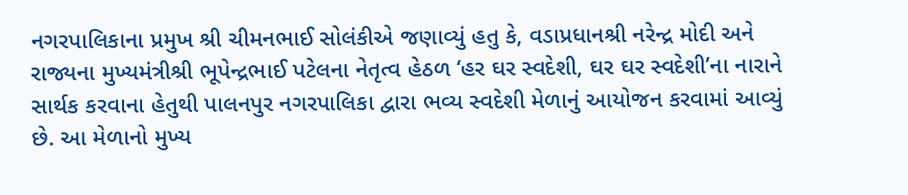નગરપાલિકાના પ્રમુખ શ્રી ચીમનભાઈ સોલંકીએ જણાવ્યું હતુ કે, વડાપ્રધાનશ્રી નરેન્દ્ર મોદી અને રાજ્યના મુખ્યમંત્રીશ્રી ભૂપેન્દ્રભાઈ પટેલના નેતૃત્વ હેઠળ ‘હર ઘર સ્વદેશી, ઘર ઘર સ્વદેશી’ના નારાને સાર્થક કરવાના હેતુથી પાલનપુર નગરપાલિકા દ્વારા ભવ્ય સ્વદેશી મેળાનું આયોજન કરવામાં આવ્યું છે. આ મેળાનો મુખ્ય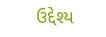ઉદ્દેશ્ય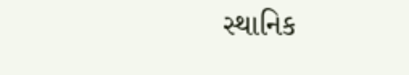સ્થાનિક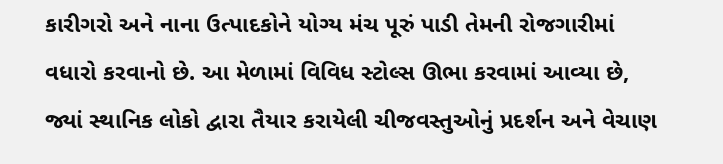કારીગરો અને નાના ઉત્પાદકોને યોગ્ય મંચ પૂરું પાડી તેમની રોજગારીમાં વધારો કરવાનો છે. આ મેળામાં વિવિધ સ્ટોલ્સ ઊભા કરવામાં આવ્યા છે, જ્યાં સ્થાનિક લોકો દ્વારા તૈયાર કરાયેલી ચીજવસ્તુઓનું પ્રદર્શન અને વેચાણ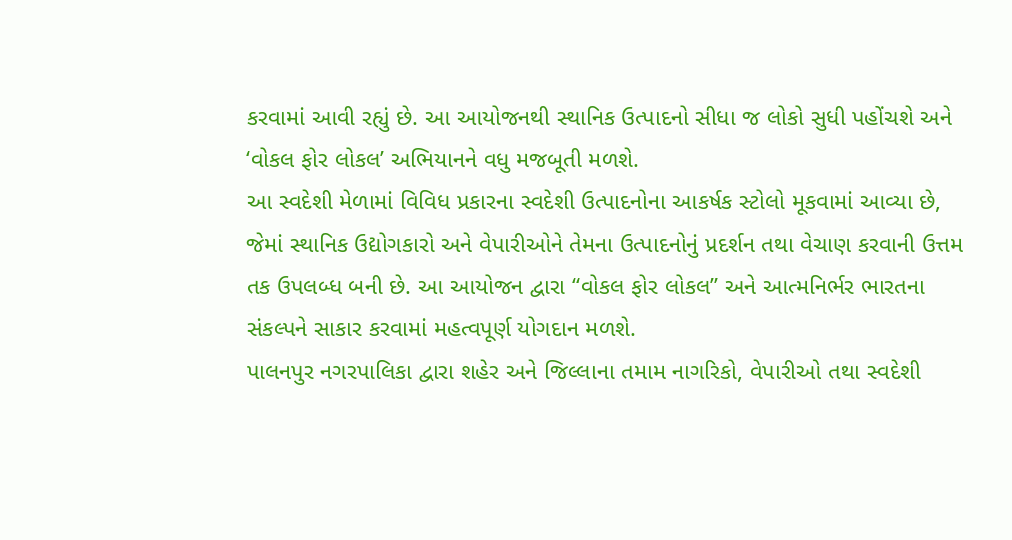કરવામાં આવી રહ્યું છે. આ આયોજનથી સ્થાનિક ઉત્પાદનો સીધા જ લોકો સુધી પહોંચશે અને ‘વોકલ ફોર લોકલ’ અભિયાનને વધુ મજબૂતી મળશે.
આ સ્વદેશી મેળામાં વિવિધ પ્રકારના સ્વદેશી ઉત્પાદનોના આકર્ષક સ્ટોલો મૂકવામાં આવ્યા છે, જેમાં સ્થાનિક ઉદ્યોગકારો અને વેપારીઓને તેમના ઉત્પાદનોનું પ્રદર્શન તથા વેચાણ કરવાની ઉત્તમ તક ઉપલબ્ધ બની છે. આ આયોજન દ્વારા “વોકલ ફોર લોકલ” અને આત્મનિર્ભર ભારતના સંકલ્પને સાકાર કરવામાં મહત્વપૂર્ણ યોગદાન મળશે.
પાલનપુર નગરપાલિકા દ્વારા શહેર અને જિલ્લાના તમામ નાગરિકો, વેપારીઓ તથા સ્વદેશી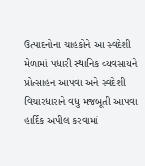ઉત્પાદનોના ચાહકોને આ સ્વદેશી મેળામાં પધારી સ્થાનિક વ્યવસાયને પ્રોત્સાહન આપવા અને સ્વદેશી વિચારધારાને વધુ મજબૂતી આપવા હાર્દિક અપીલ કરવામાં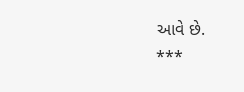આવે છે.
***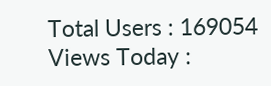Total Users : 169054
Views Today :